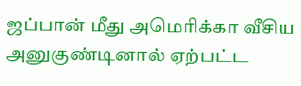ஜப்பான் மீது அமெரிக்கா வீசிய அனுகுண்டினால் ஏற்பட்ட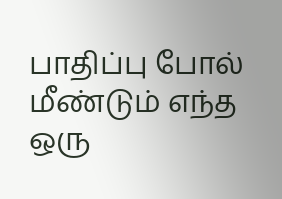பாதிப்பு போல் மீண்டும் எந்த ஒரு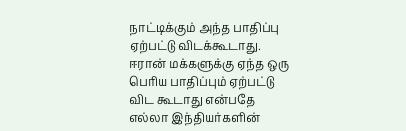நாட்டிக்கும் அந்த பாதிப்பு ஏற்பட்டு விடக்கூடாது. ஈரான் மக்களுக்கு ஏந்த ஒரு பெரிய பாதிப்பும் ஏற்பட்டு விட கூடாது என்பதே எல்லா இந்தியர்களின்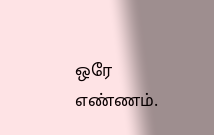ஒரே எண்ணம்.